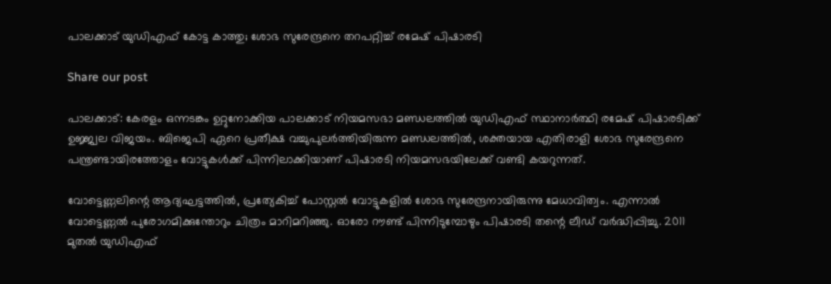പാലക്കാട് യുഡിഎഫ് കോട്ട കാത്തു; ശോഭ സുരേന്ദ്രനെ തറപറ്റിച്ച് രമേഷ് പിഷാരടി

Share our post

പാലക്കാട്: കേരളം ഒന്നടങ്കം ഉറ്റുനോക്കിയ പാലക്കാട് നിയമസഭാ മണ്ഡലത്തിൽ യുഡിഎഫ് സ്ഥാനാർത്ഥി രമേഷ് പിഷാരടിക്ക് ഉജ്ജ്വല വിജയം. ബിജെപി ഏറെ പ്രതീക്ഷ വച്ചുപുലർത്തിയിരുന്ന മണ്ഡലത്തിൽ, ശക്തയായ എതിരാളി ശോഭ സുരേന്ദ്രനെ പന്ത്രണ്ടായിരത്തോളം വോട്ടുകൾക്ക് പിന്നിലാക്കിയാണ് പിഷാരടി നിയമസഭയിലേക്ക് വണ്ടി കയറുന്നത്.

വോട്ടെണ്ണലിന്റെ ആദ്യഘട്ടത്തിൽ, പ്രത്യേകിച്ച് പോസ്റ്റൽ വോട്ടുകളിൽ ശോഭ സുരേന്ദ്രനായിരുന്നു മേധാവിത്വം. എന്നാൽ വോട്ടെണ്ണൽ പുരോഗമിക്കുന്തോറും ചിത്രം മാറിമറിഞ്ഞു. ഓരോ റൗണ്ട് പിന്നിടുമ്പോഴും പിഷാരടി തന്റെ ലീഡ് വർദ്ധിപ്പിച്ചു. 2011 മുതൽ യുഡിഎഫ്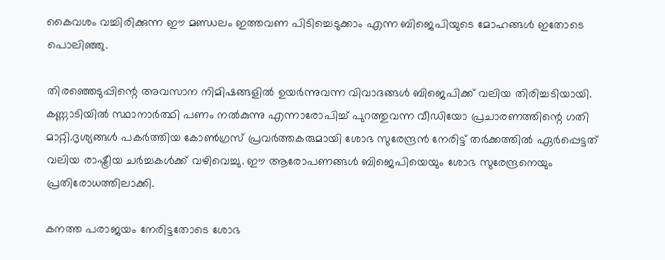കൈവശം വച്ചിരിക്കുന്ന ഈ മണ്ഡലം ഇത്തവണ പിടിച്ചെടുക്കാം എന്ന ബിജെപിയുടെ മോഹങ്ങൾ ഇതോടെ പൊലിഞ്ഞു.

തിരഞ്ഞെടുപ്പിന്റെ അവസാന നിമിഷങ്ങളിൽ ഉയർന്നുവന്ന വിവാദങ്ങൾ ബിജെപിക്ക് വലിയ തിരിച്ചടിയായി. കണ്ണാടിയിൽ സ്ഥാനാർത്ഥി പണം നൽകുന്നു എന്നാരോപിച്ച് പുറത്തുവന്ന വീഡിയോ പ്രചാരണത്തിന്റെ ഗതി മാറ്റി.ദൃശ്യങ്ങൾ പകർത്തിയ കോൺഗ്രസ് പ്രവർത്തകരുമായി ശോഭ സുരേന്ദ്രൻ നേരിട്ട് തർക്കത്തിൽ ഏർപ്പെട്ടത് വലിയ രാഷ്ട്രീയ ചർച്ചകൾക്ക് വഴിവെച്ചു. ഈ ആരോപണങ്ങൾ ബിജെപിയെയും ശോഭ സുരേന്ദ്രനെയും പ്രതിരോധത്തിലാക്കി.

കനത്ത പരാജയം നേരിട്ടതോടെ ശോഭ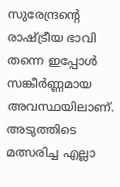സുരേന്ദ്രന്റെ രാഷ്ട്രീയ ഭാവി തന്നെ ഇപ്പോൾ സങ്കീർണ്ണമായ അവസ്ഥയിലാണ്. അടുത്തിടെ മത്സരിച്ച എല്ലാ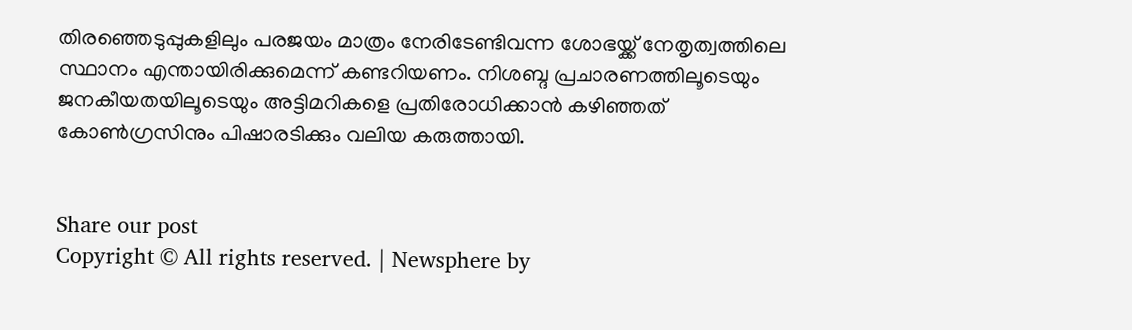തിരഞ്ഞെടുപ്പുകളിലും പരജയം മാത്രം നേരിടേണ്ടിവന്ന ശോഭയ്ക്ക് നേതൃത്വത്തിലെ സ്ഥാനം എന്തായിരിക്കുമെന്ന് കണ്ടറിയണം. നിശബ്ദ പ്രചാരണത്തിലൂടെയും ജനകീയതയിലൂടെയും അട്ടിമറികളെ പ്രതിരോധിക്കാൻ കഴിഞ്ഞത് കോൺഗ്രസിനും പിഷാരടിക്കും വലിയ കരുത്തായി.


Share our post
Copyright © All rights reserved. | Newsphere by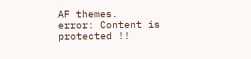AF themes.
error: Content is protected !!